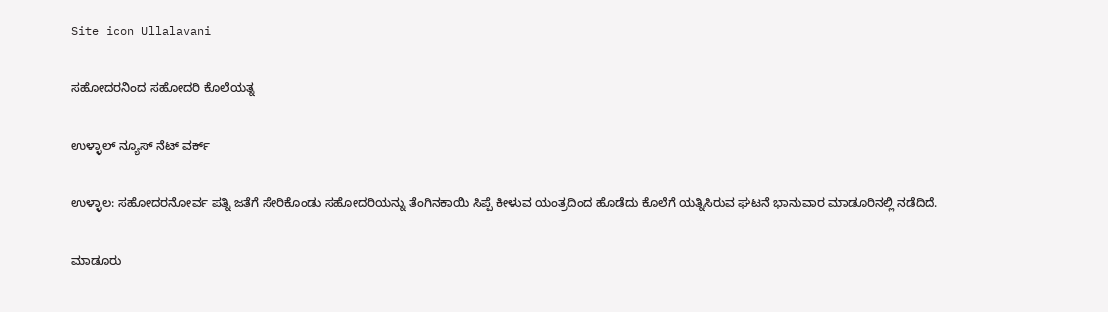Site icon Ullalavani

ಸಹೋದರನಿಂದ ಸಹೋದರಿ ಕೊಲೆಯತ್ನ

ಉಳ್ಳಾಲ್ ನ್ಯೂಸ್ ನೆಟ್ ವರ್ಕ್

ಉಳ್ಳಾಲ: ಸಹೋದರನೋರ್ವ ಪತ್ನಿ ಜತೆಗೆ ಸೇರಿಕೊಂಡು ಸಹೋದರಿಯನ್ನು ತೆಂಗಿನಕಾಯಿ ಸಿಪ್ಪೆ ಕೀಳುವ ಯಂತ್ರದಿಂದ ಹೊಡೆದು ಕೊಲೆಗೆ ಯತ್ನಿಸಿರುವ ಘಟನೆ ಭಾನುವಾರ ಮಾಡೂರಿನಲ್ಲಿ ನಡೆದಿದೆ.

ಮಾಡೂರು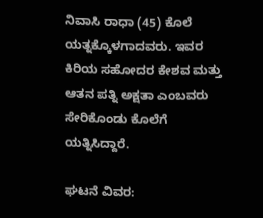ನಿವಾಸಿ ರಾಧಾ (45) ಕೊಲೆ ಯತ್ನಕ್ಕೊಳಗಾದವರು. ಇವರ ಕಿರಿಯ ಸಹೋದರ ಕೇಶವ ಮತ್ತು ಆತನ ಪತ್ನಿ ಅಕ್ಷತಾ ಎಂಬವರು ಸೇರಿಕೊಂಡು ಕೊಲೆಗೆ ಯತ್ನಿಸಿದ್ದಾರೆ.

ಘಟನೆ ವಿವರ: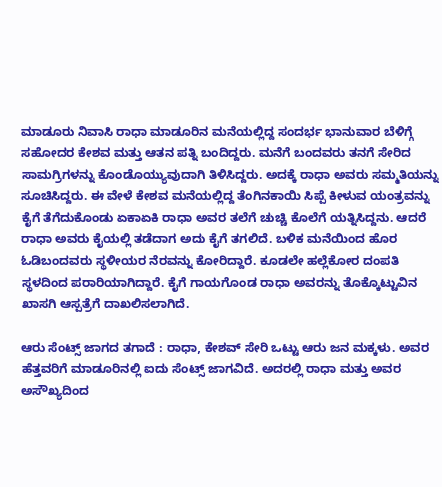ಮಾಡೂರು ನಿವಾಸಿ ರಾಧಾ ಮಾಡೂರಿನ ಮನೆಯಲ್ಲಿದ್ದ ಸಂದರ್ಭ ಭಾನುವಾರ ಬೆಳಿಗ್ಗೆ ಸಹೋದರ ಕೇಶವ ಮತ್ತು ಆತನ ಪತ್ನಿ ಬಂದಿದ್ದರು. ಮನೆಗೆ ಬಂದವರು ತನಗೆ ಸೇರಿದ ಸಾಮಗ್ರಿಗಳನ್ನು ಕೊಂಡೊಯ್ಯುವುದಾಗಿ ತಿಳಿಸಿದ್ದರು. ಅದಕ್ಕೆ ರಾಧಾ ಅವರು ಸಮ್ಮತಿಯನ್ನು ಸೂಚಿಸಿದ್ದರು. ಈ ವೇಳೆ ಕೇಶವ ಮನೆಯಲ್ಲಿದ್ದ ತೆಂಗಿನಕಾಯಿ ಸಿಪ್ಪೆ ಕೀಳುವ ಯಂತ್ರವನ್ನು ಕೈಗೆ ತೆಗೆದುಕೊಂಡು ಏಕಾಏಕಿ ರಾಧಾ ಅವರ ತಲೆಗೆ ಚುಚ್ಚಿ ಕೊಲೆಗೆ ಯತ್ನಿಸಿದ್ದನು. ಆದರೆ ರಾಧಾ ಅವರು ಕೈಯಲ್ಲಿ ತಡೆದಾಗ ಅದು ಕೈಗೆ ತಗಲಿದೆ. ಬಳಿಕ ಮನೆಯಿಂದ ಹೊರ ಓಡಿಬಂದವರು ಸ್ಥಳೀಯರ ನೆರವನ್ನು ಕೋರಿದ್ದಾರೆ. ಕೂಡಲೇ ಹಲ್ಲೆಕೋರ ದಂಪತಿ ಸ್ಥಳದಿಂದ ಪರಾರಿಯಾಗಿದ್ದಾರೆ. ಕೈಗೆ ಗಾಯಗೊಂಡ ರಾಧಾ ಅವರನ್ನು ತೊಕ್ಕೊಟ್ಟುವಿನ ಖಾಸಗಿ ಆಸ್ಪತ್ರೆಗೆ ದಾಖಲಿಸಲಾಗಿದೆ.

ಆರು ಸೆಂಟ್ಸ್ ಜಾಗದ ತಗಾದೆ : ರಾಧಾ, ಕೇಶವ್ ಸೇರಿ ಒಟ್ಟು ಆರು ಜನ ಮಕ್ಕಳು. ಅವರ ಹೆತ್ತವರಿಗೆ ಮಾಡೂರಿನಲ್ಲಿ ಐದು ಸೆಂಟ್ಸ್ ಜಾಗವಿದೆ. ಅದರಲ್ಲಿ ರಾಧಾ ಮತ್ತು ಅವರ ಅಸೌಖ್ಯದಿಂದ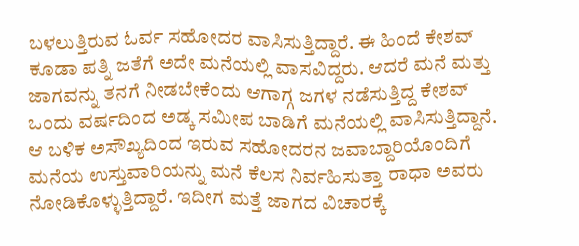ಬಳಲುತ್ತಿರುವ ಓರ್ವ ಸಹೋದರ ವಾಸಿಸುತ್ತಿದ್ದಾರೆ. ಈ ಹಿಂದೆ ಕೇಶವ್ ಕೂಡಾ ಪತ್ನಿ ಜತೆಗೆ ಅದೇ ಮನೆಯಲ್ಲಿ ವಾಸವಿದ್ದರು. ಆದರೆ ಮನೆ ಮತ್ತು ಜಾಗವನ್ನು ತನಗೆ ನೀಡಬೇಕೆಂದು ಆಗಾಗ್ಗ ಜಗಳ ನಡೆಸುತ್ತಿದ್ದ ಕೇಶವ್ ಒಂದು ವರ್ಷದಿಂದ ಅಡ್ಕ ಸಮೀಪ ಬಾಡಿಗೆ ಮನೆಯಲ್ಲಿ ವಾಸಿಸುತ್ತಿದ್ದಾನೆ. ಆ ಬಳಿಕ ಅಸೌಖ್ಯದಿಂದ ಇರುವ ಸಹೋದರನ ಜವಾಬ್ದಾರಿಯೊಂದಿಗೆ ಮನೆಯ ಉಸ್ತುವಾರಿಯನ್ನು ಮನೆ ಕೆಲಸ ನಿರ್ವಹಿಸುತ್ತಾ ರಾಧಾ ಅವರು ನೋಡಿಕೊಳ್ಳುತ್ತಿದ್ದಾರೆ. ಇದೀಗ ಮತ್ತೆ ಜಾಗದ ವಿಚಾರಕ್ಕೆ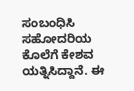ಸಂಬಂಧಿಸಿ ಸಹೋದರಿಯ ಕೊಲೆಗೆ ಕೇಶವ ಯತ್ನಿಸಿದ್ದಾನೆ. ಈ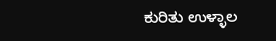ಕುರಿತು ಉಳ್ಳಾಲ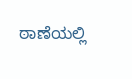ಠಾಣೆಯಲ್ಲಿ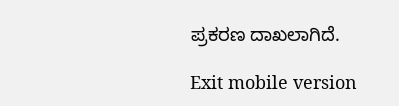ಪ್ರಕರಣ ದಾಖಲಾಗಿದೆ.

Exit mobile version